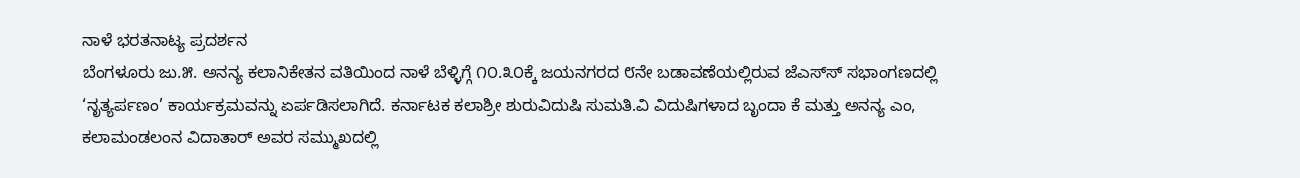ನಾಳೆ ಭರತನಾಟ್ಯ ಪ್ರದರ್ಶನ
ಬೆಂಗಳೂರು ಜು.೫. ಅನನ್ಯ ಕಲಾನಿಕೇತನ ವತಿಯಿಂದ ನಾಳೆ ಬೆಳ್ಳಿಗ್ಗೆ ೧೦.೩೦ಕ್ಕೆ ಜಯನಗರದ ೮ನೇ ಬಡಾವಣೆಯಲ್ಲಿರುವ ಜೆಎಸ್‌ಸ್ ಸಭಾಂಗಣದಲ್ಲಿ ‘ನೃತ್ಯರ್ಪಣಂ’ ಕಾರ್ಯಕ್ರಮವನ್ನು ಏರ್ಪಡಿಸಲಾಗಿದೆ. ಕರ್ನಾಟಕ ಕಲಾಶ್ರೀ ಶುರುವಿದುಷಿ ಸುಮತಿ.ವಿ ವಿದುಷಿಗಳಾದ ಬೃಂದಾ ಕೆ ಮತ್ತು ಅನನ್ಯ ಎಂ, ಕಲಾಮಂಡಲಂನ ವಿದಾತಾರ್ ಅವರ ಸಮ್ಮುಖದಲ್ಲಿ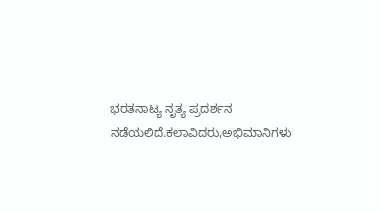ಭರತನಾಟ್ಯ ನೃತ್ಯ ಪ್ರದರ್ಶನ ನಡೆಯಲಿದೆ.ಕಲಾವಿದರು,ಅಭಿಮಾನಿಗಳು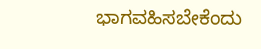ಭಾಗವಹಿಸಬೇಕೆಂದು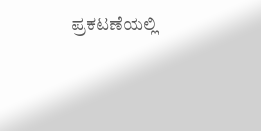ಪ್ರಕಟಣೆಯಲ್ಲಿ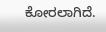ಕೋರಲಾಗಿದೆ.